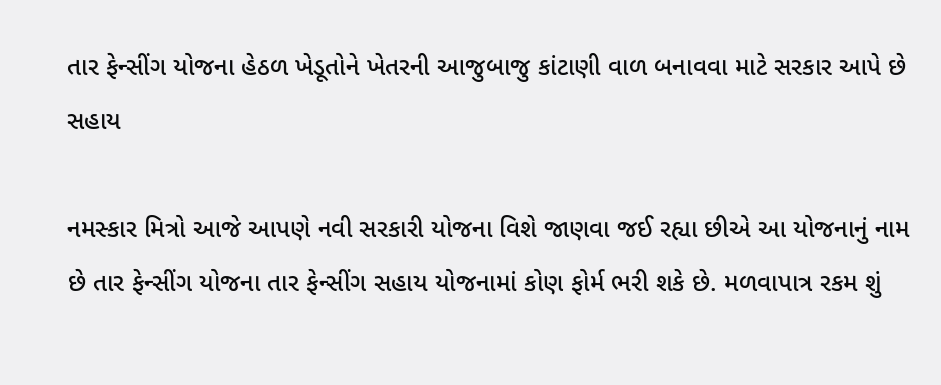તાર ફેન્સીંગ યોજના હેઠળ ખેડૂતોને ખેતરની આજુબાજુ કાંટાણી વાળ બનાવવા માટે સરકાર આપે છે સહાય

નમસ્કાર મિત્રો આજે આપણે નવી સરકારી યોજના વિશે જાણવા જઈ રહ્યા છીએ આ યોજનાનું નામ છે તાર ફેન્સીંગ યોજના તાર ફેન્સીંગ સહાય યોજનામાં કોણ ફોર્મ ભરી શકે છે. મળવાપાત્ર રકમ શું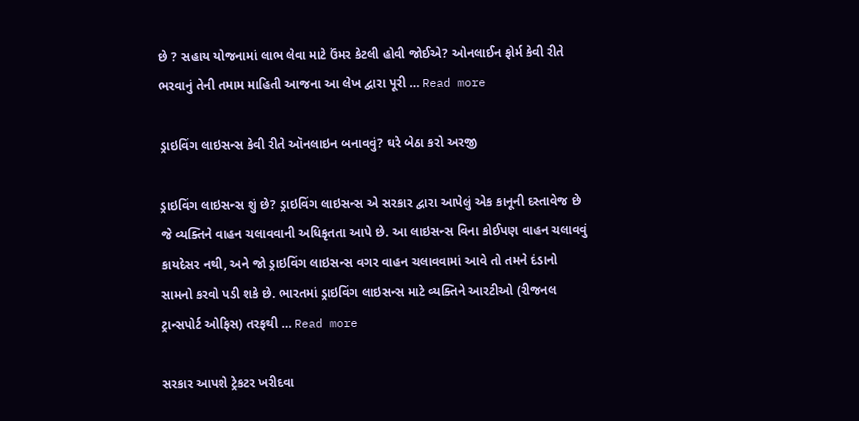છે ? સહાય યોજનામાં લાભ લેવા માટે ઉંમર કેટલી હોવી જોઈએ? ઓનલાઈન ફોર્મ કેવી રીતે ભરવાનું તેની તમામ માહિતી આજના આ લેખ દ્વારા પૂરી … Read more

ડ્રાઇવિંગ લાઇસન્સ કેવી રીતે ઑનલાઇન બનાવવું? ઘરે બેઠા કરો અરજી

ડ્રાઇવિંગ લાઇસન્સ શું છે? ડ્રાઇવિંગ લાઇસન્સ એ સરકાર દ્વારા આપેલું એક કાનૂની દસ્તાવેજ છે જે વ્યક્તિને વાહન ચલાવવાની અધિકૃતતા આપે છે. આ લાઇસન્સ વિના કોઈપણ વાહન ચલાવવું કાયદેસર નથી, અને જો ડ્રાઇવિંગ લાઇસન્સ વગર વાહન ચલાવવામાં આવે તો તમને દંડાનો સામનો કરવો પડી શકે છે. ભારતમાં ડ્રાઇવિંગ લાઇસન્સ માટે વ્યક્તિને આરટીઓ (રીજનલ ટ્રાન્સપોર્ટ ઓફિસ) તરફથી … Read more

સરકાર આપશે ટ્રેકટર ખરીદવા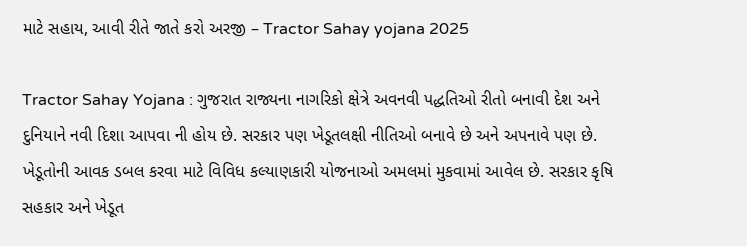માટે સહાય, આવી રીતે જાતે કરો અરજી – Tractor Sahay yojana 2025

Tractor Sahay Yojana : ગુજરાત રાજ્યના નાગરિકો ક્ષેત્રે અવનવી પદ્ધતિઓ રીતો બનાવી દેશ અને દુનિયાને નવી દિશા આપવા ની હોય છે. સરકાર પણ ખેડૂતલક્ષી નીતિઓ બનાવે છે અને અપનાવે પણ છે. ખેડૂતોની આવક ડબલ કરવા માટે વિવિધ કલ્યાણકારી યોજનાઓ અમલમાં મુકવામાં આવેલ છે. સરકાર કૃષિ સહકાર અને ખેડૂત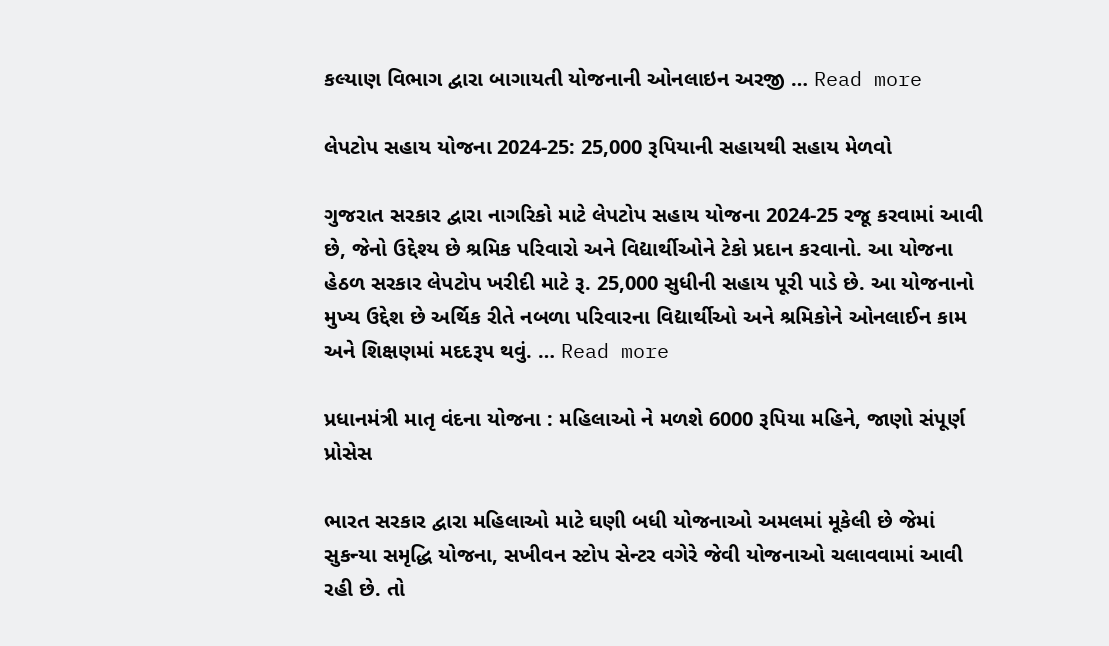કલ્યાણ વિભાગ દ્વારા બાગાયતી યોજનાની ઓનલાઇન અરજી … Read more

લેપટોપ સહાય યોજના 2024-25: 25,000 રૂપિયાની સહાયથી સહાય મેળવો

ગુજરાત સરકાર દ્વારા નાગરિકો માટે લેપટોપ સહાય યોજના 2024-25 રજૂ કરવામાં આવી છે, જેનો ઉદ્દેશ્ય છે શ્રમિક પરિવારો અને વિદ્યાર્થીઓને ટેકો પ્રદાન કરવાનો. આ યોજના હેઠળ સરકાર લેપટોપ ખરીદી માટે રૂ. 25,000 સુધીની સહાય પૂરી પાડે છે. આ યોજનાનો મુખ્ય ઉદ્દેશ છે અર્થિક રીતે નબળા પરિવારના વિદ્યાર્થીઓ અને શ્રમિકોને ઓનલાઈન કામ અને શિક્ષણમાં મદદરૂપ થવું. … Read more

પ્રધાનમંત્રી માતૃ વંદના યોજના : મહિલાઓ ને મળશે 6000 રૂપિયા મહિને, જાણો સંપૂર્ણ પ્રોસેસ

ભારત સરકાર દ્વારા મહિલાઓ માટે ઘણી બધી યોજનાઓ અમલમાં મૂકેલી છે જેમાં સુકન્યા સમૃદ્ધિ યોજના, સખીવન સ્ટોપ સેન્ટર વગેરે જેવી યોજનાઓ ચલાવવામાં આવી રહી છે. તો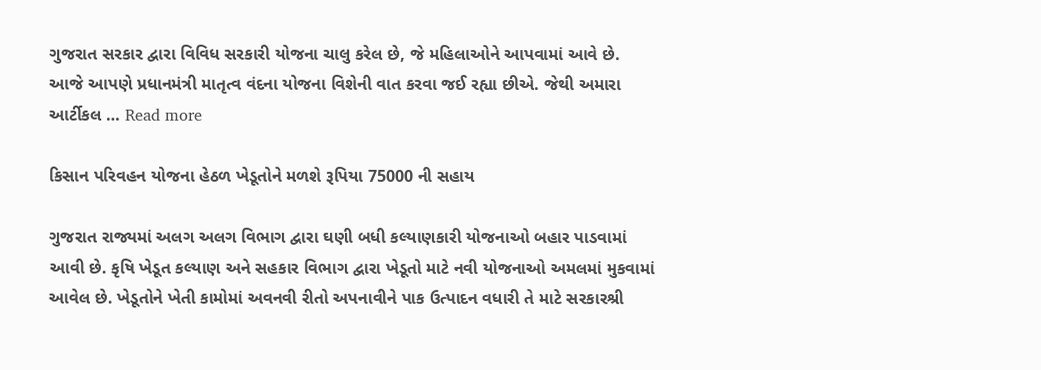ગુજરાત સરકાર દ્વારા વિવિધ સરકારી યોજના ચાલુ કરેલ છે, જે મહિલાઓને આપવામાં આવે છે. આજે આપણે પ્રધાનમંત્રી માતૃત્વ વંદના યોજના વિશેની વાત કરવા જઈ રહ્યા છીએ. જેથી અમારા આર્ટીકલ … Read more

કિસાન પરિવહન યોજના હેઠળ ખેડૂતોને મળશે રૂપિયા 75000 ની સહાય

ગુજરાત રાજ્યમાં અલગ અલગ વિભાગ દ્વારા ઘણી બધી કલ્યાણકારી યોજનાઓ બહાર પાડવામાં આવી છે. કૃષિ ખેડૂત કલ્યાણ અને સહકાર વિભાગ દ્વારા ખેડૂતો માટે નવી યોજનાઓ અમલમાં મુકવામાં આવેલ છે. ખેડૂતોને ખેતી કામોમાં અવનવી રીતો અપનાવીને પાક ઉત્પાદન વધારી તે માટે સરકારશ્રી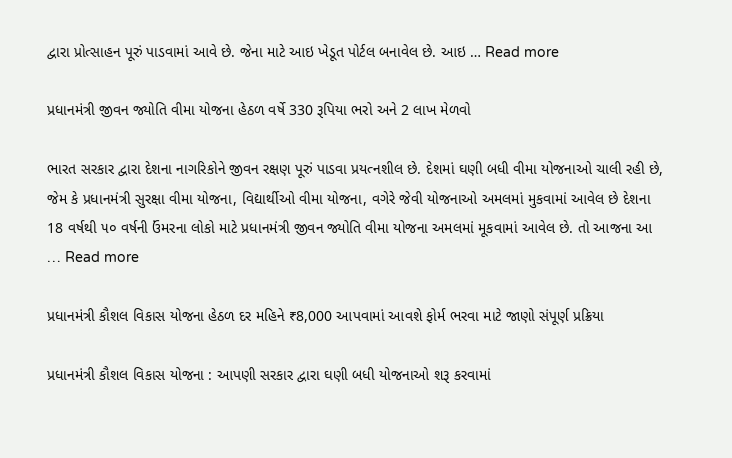દ્વારા પ્રોત્સાહન પૂરું પાડવામાં આવે છે. જેના માટે આઇ ખેડૂત પોર્ટલ બનાવેલ છે. આઇ … Read more

પ્રધાનમંત્રી જીવન જ્યોતિ વીમા યોજના હેઠળ વર્ષે 330 રૂપિયા ભરો અને 2 લાખ મેળવો

ભારત સરકાર દ્વારા દેશના નાગરિકોને જીવન રક્ષણ પૂરું પાડવા પ્રયત્નશીલ છે. દેશમાં ઘણી બધી વીમા યોજનાઓ ચાલી રહી છે, જેમ કે પ્રધાનમંત્રી સુરક્ષા વીમા યોજના, વિદ્યાર્થીઓ વીમા યોજના, વગેરે જેવી યોજનાઓ અમલમાં મુકવામાં આવેલ છે દેશના 18 વર્ષથી ૫૦ વર્ષની ઉંમરના લોકો માટે પ્રધાનમંત્રી જીવન જ્યોતિ વીમા યોજના અમલમાં મૂકવામાં આવેલ છે. તો આજના આ … Read more

પ્રધાનમંત્રી કૌશલ વિકાસ યોજના હેઠળ દર મહિને ₹8,000 આપવામાં આવશે ફોર્મ ભરવા માટે જાણો સંપૂર્ણ પ્રક્રિયા

પ્રધાનમંત્રી કૌશલ વિકાસ યોજના : આપણી સરકાર દ્વારા ઘણી બધી યોજનાઓ શરૂ કરવામાં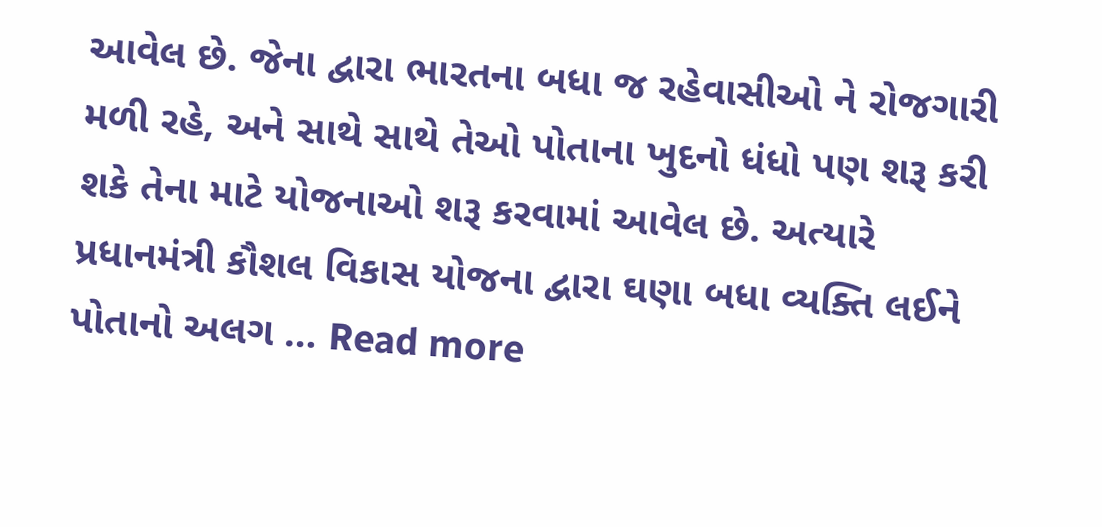આવેલ છે. જેના દ્વારા ભારતના બધા જ રહેવાસીઓ ને રોજગારી મળી રહે, અને સાથે સાથે તેઓ પોતાના ખુદનો ધંધો પણ શરૂ કરી શકે તેના માટે યોજનાઓ શરૂ કરવામાં આવેલ છે. અત્યારે પ્રધાનમંત્રી કૌશલ વિકાસ યોજના દ્વારા ઘણા બધા વ્યક્તિ લઈને પોતાનો અલગ … Read more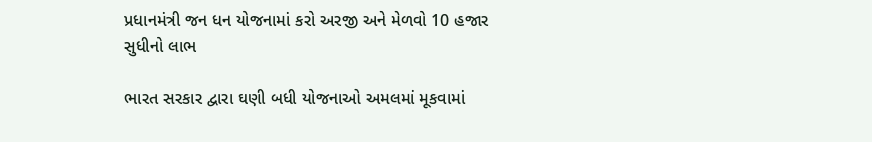પ્રધાનમંત્રી જન ધન યોજનામાં કરો અરજી અને મેળવો 10 હજાર સુધીનો લાભ

ભારત સરકાર દ્વારા ઘણી બધી યોજનાઓ અમલમાં મૂકવામાં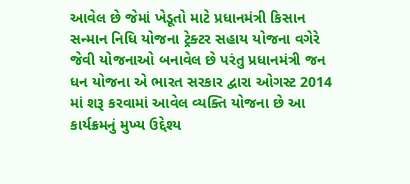આવેલ છે જેમાં ખેડૂતો માટે પ્રધાનમંત્રી કિસાન સન્માન નિધિ યોજના ટ્રેક્ટર સહાય યોજના વગેરે જેવી યોજનાઓ બનાવેલ છે પરંતુ પ્રધાનમંત્રી જન ધન યોજના એ ભારત સરકાર દ્વારા ઓગસ્ટ 2014 માં શરૂ કરવામાં આવેલ વ્યક્તિ યોજના છે આ કાર્યક્રમનું મુખ્ય ઉદ્દેશ્ય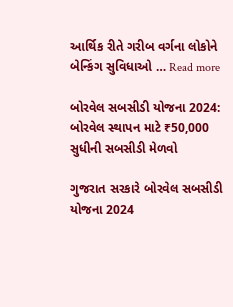આર્થિક રીતે ગરીબ વર્ગના લોકોને બેન્કિંગ સુવિધાઓ … Read more

બોરવેલ સબસીડી યોજના 2024: બોરવેલ સ્થાપન માટે ₹50,000 સુધીની સબસીડી મેળવો

ગુજરાત સરકારે બોરવેલ સબસીડી યોજના 2024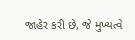જાહેર કરી છે, જે મુખ્યત્વે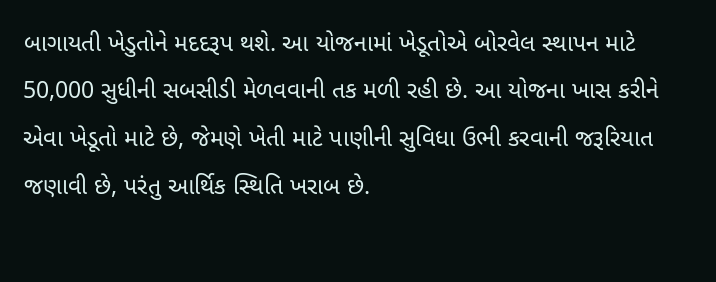બાગાયતી ખેડુતોને મદદરૂપ થશે. આ યોજનામાં ખેડૂતોએ બોરવેલ સ્થાપન માટે 50,000 સુધીની સબસીડી મેળવવાની તક મળી રહી છે. આ યોજના ખાસ કરીને એવા ખેડૂતો માટે છે, જેમણે ખેતી માટે પાણીની સુવિધા ઉભી કરવાની જરૂરિયાત જણાવી છે, પરંતુ આર્થિક સ્થિતિ ખરાબ છે.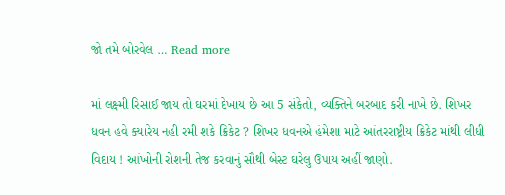જો તમે બોરવેલ … Read more

માં લક્ષ્મી રિસાઈ જાય તો ઘરમાં દેખાય છે આ 5 સંકેતો, વ્યક્તિને બરબાદ કરી નાખે છે. શિખર ધવન હવે ક્યારેય નહી રમી શકે ક્રિકેટ ? શિખર ધવનએ હંમેશા માટે આંતરરાષ્ટ્રીય ક્રિકેટ માંથી લીધી વિદાય ! આંખોની રોશની તેજ કરવાનું સૌથી બેસ્ટ ઘરેલુ ઉપાય અહીં જાણો.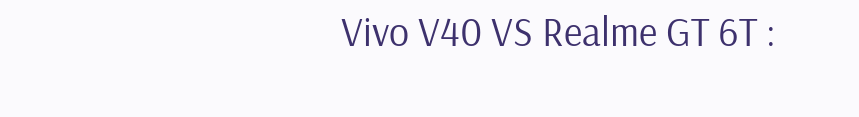Vivo V40 VS Realme GT 6T :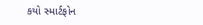કયો સ્માર્ટફોન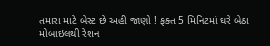તમારા માટે બેસ્ટ છે અહી જાણો ! ફક્ત 5 મિનિટમાં ઘરે બેઠા મોબાઇલથી રેશન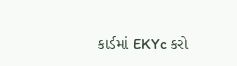કાર્ડમાં EKYc કરો